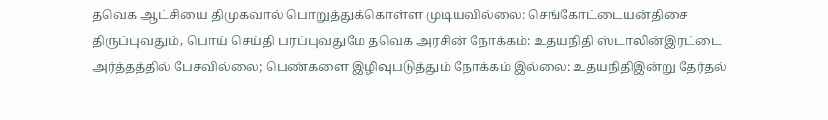தவெக ஆட்சியை திமுகவால் பொறுத்துக்கொள்ள முடியவில்லை: செங்கோட்டையன்திசை திருப்புவதும், பொய் செய்தி பரப்புவதுமே தவெக அரசின் நோக்கம்: உதயநிதி ஸ்டாலின்இரட்டை அர்த்தத்தில் பேசவில்லை; பெண்களை இழிவுபடுத்தும் நோக்கம் இல்லை: உதயநிதிஇன்று தேர்தல்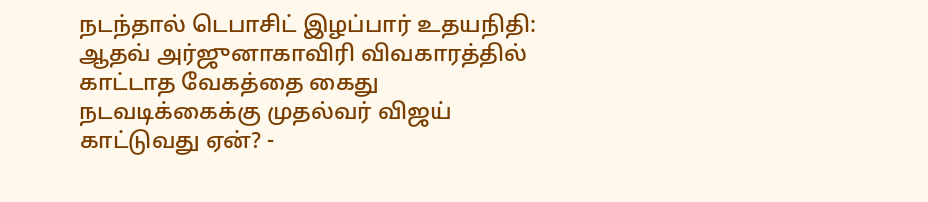நடந்தால் டெபாசிட் இழப்பார் உதயநிதி: ஆதவ் அர்ஜுனாகாவிரி விவகாரத்தில் காட்டாத வேகத்தை கைது நடவடிக்கைக்கு முதல்வர் விஜய் காட்டுவது ஏன்? -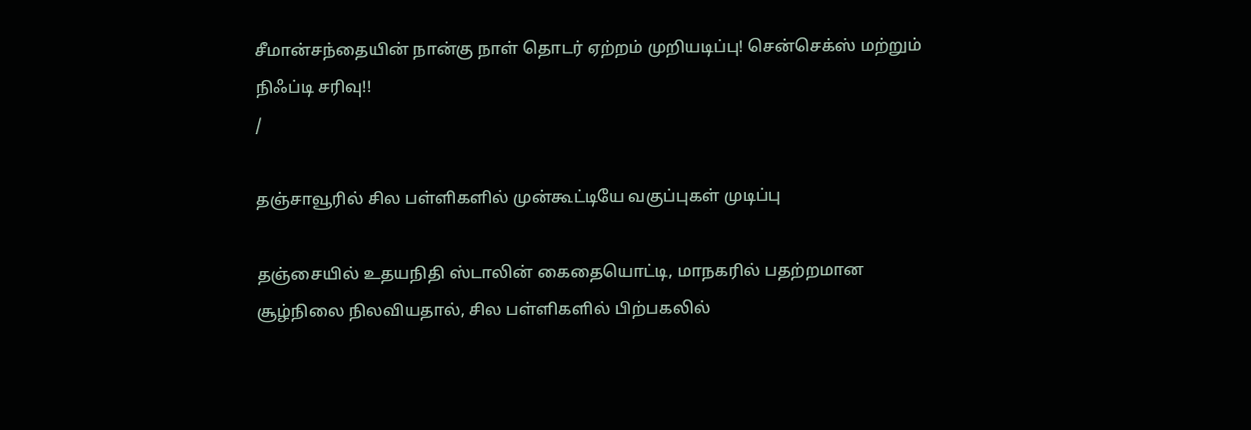சீமான்சந்தையின் நான்கு நாள் தொடர் ஏற்றம் முறியடிப்பு! சென்செக்ஸ் மற்றும் நிஃப்டி சரிவு!!
/

தஞ்சாவூரில் சில பள்ளிகளில் முன்கூட்டியே வகுப்புகள் முடிப்பு

தஞ்சையில் உதயநிதி ஸ்டாலின் கைதையொட்டி, மாநகரில் பதற்றமான சூழ்நிலை நிலவியதால், சில பள்ளிகளில் பிற்பகலில்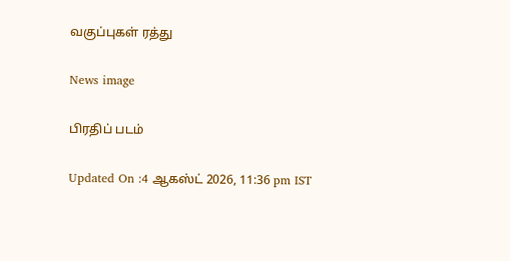வகுப்புகள் ரத்து

News image

பிரதிப் படம்

Updated On :4 ஆகஸ்ட் 2026, 11:36 pm IST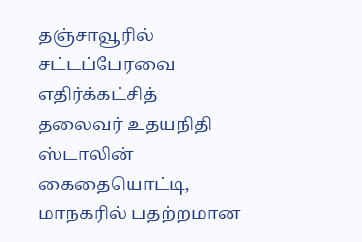தஞ்சாவூரில் சட்டப்பேரவை எதிர்க்கட்சித் தலைவர் உதயநிதி ஸ்டாலின் கைதையொட்டி, மாநகரில் பதற்றமான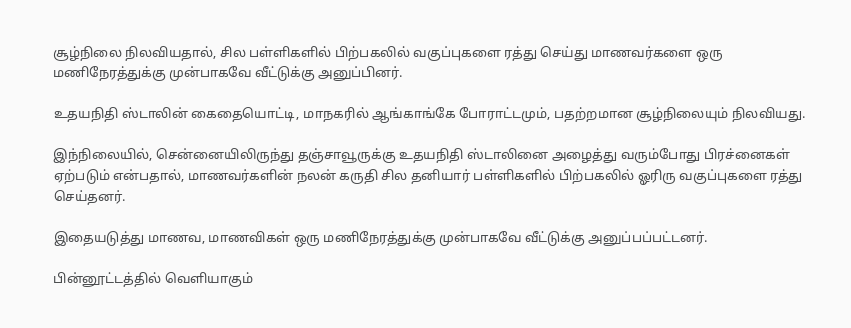சூழ்நிலை நிலவியதால், சில பள்ளிகளில் பிற்பகலில் வகுப்புகளை ரத்து செய்து மாணவர்களை ஒரு மணிநேரத்துக்கு முன்பாகவே வீட்டுக்கு அனுப்பினர்.

உதயநிதி ஸ்டாலின் கைதையொட்டி, மாநகரில் ஆங்காங்கே போராட்டமும், பதற்றமான சூழ்நிலையும் நிலவியது.

இந்நிலையில், சென்னையிலிருந்து தஞ்சாவூருக்கு உதயநிதி ஸ்டாலினை அழைத்து வரும்போது பிரச்னைகள் ஏற்படும் என்பதால், மாணவர்களின் நலன் கருதி சில தனியார் பள்ளிகளில் பிற்பகலில் ஓரிரு வகுப்புகளை ரத்து செய்தனர்.

இதையடுத்து மாணவ, மாணவிகள் ஒரு மணிநேரத்துக்கு முன்பாகவே வீட்டுக்கு அனுப்பப்பட்டனர்.

பின்னூட்டத்தில் வெளியாகும்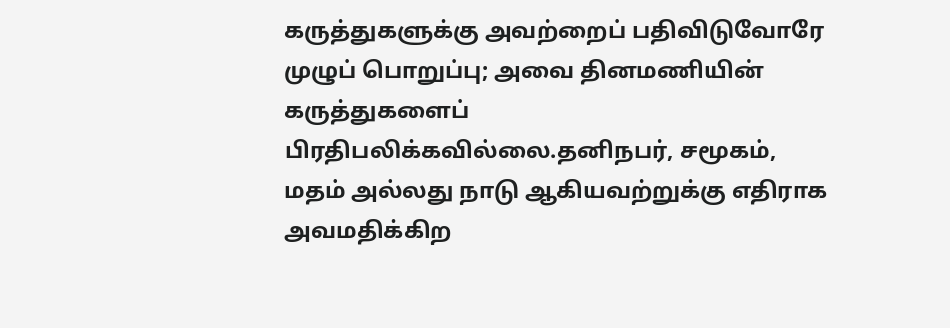கருத்துகளுக்கு அவற்றைப் பதிவிடுவோரே முழுப் பொறுப்பு; அவை தினமணியின் கருத்துகளைப் பிரதிபலிக்கவில்லை.தனிநபர், சமூகம், மதம் அல்லது நாடு ஆகியவற்றுக்கு எதிராக அவமதிக்கிற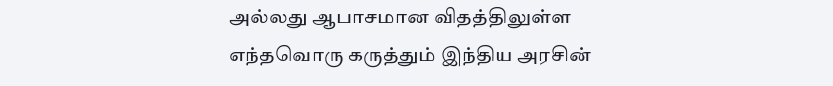அல்லது ஆபாசமான விதத்திலுள்ள எந்தவொரு கருத்தும் இந்திய அரசின்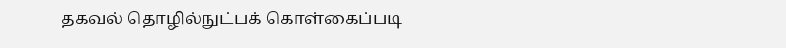தகவல் தொழில்நுட்பக் கொள்கைப்படி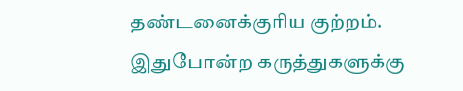தண்டனைக்குரிய குற்றம். இதுபோன்ற கருத்துகளுக்கு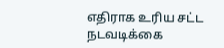எதிராக உரிய சட்ட நடவடிக்கை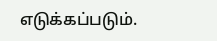எடுக்கப்படும்.